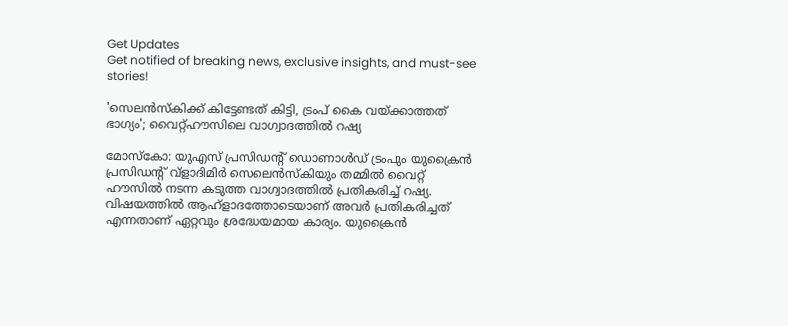Get Updates
Get notified of breaking news, exclusive insights, and must-see stories!

'സെലൻസ്‌കിക്ക് കിട്ടേണ്ടത് കിട്ടി, ട്രംപ് കൈ വയ്ക്കാത്തത് ഭാഗ്യം'; വൈറ്റ്ഹൗസിലെ വാഗ്വാദത്തിൽ റഷ്യ

മോസ്‌കോ: യുഎസ് പ്രസിഡന്റ് ഡൊണാൾഡ് ട്രംപും യുക്രൈൻ പ്രസിഡന്റ് വ്ളാദിമിർ സെലെൻസ്‌കിയും തമ്മിൽ വൈറ്റ് ഹൗസിൽ നടന്ന കടുത്ത വാഗ്വാദത്തിൽ പ്രതികരിച്ച് റഷ്യ. വിഷയത്തിൽ ആഹ്ളാദത്തോടെയാണ് അവർ പ്രതികരിച്ചത് എന്നതാണ് ഏറ്റവും ശ്രദ്ധേയമായ കാര്യം. യുക്രൈൻ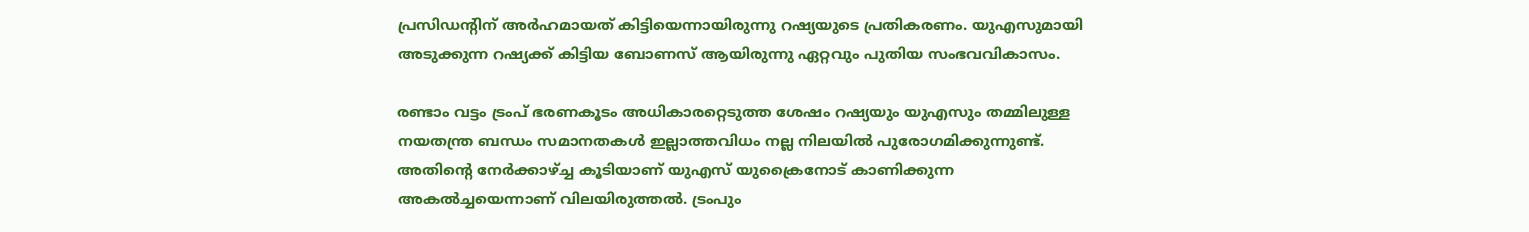പ്രസിഡന്റിന് അർഹമായത് കിട്ടിയെന്നായിരുന്നു റഷ്യയുടെ പ്രതികരണം. യുഎസുമായി അടുക്കുന്ന റഷ്യക്ക് കിട്ടിയ ബോണസ് ആയിരുന്നു ഏറ്റവും പുതിയ സംഭവവികാസം.

രണ്ടാം വട്ടം ട്രംപ് ഭരണകൂടം അധികാരറ്റെടുത്ത ശേഷം റഷ്യയും യുഎസും തമ്മിലുള്ള നയതന്ത്ര ബന്ധം സമാനതകൾ ഇല്ലാത്തവിധം നല്ല നിലയിൽ പുരോഗമിക്കുന്നുണ്ട്. അതിന്റെ നേർക്കാഴ്ച്ച കൂടിയാണ് യുഎസ് യുക്രൈനോട് കാണിക്കുന്ന അകൽച്ചയെന്നാണ് വിലയിരുത്തൽ. ട്രംപും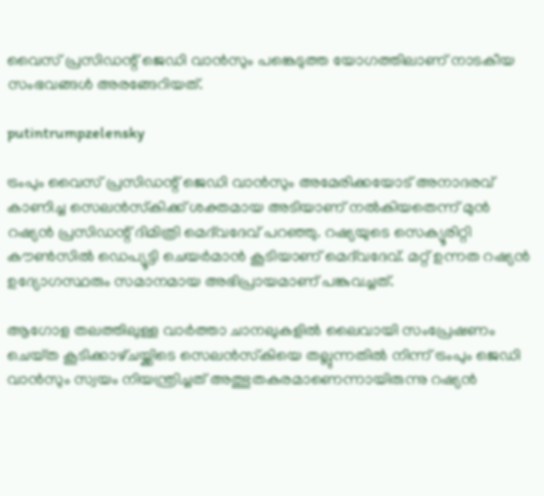വൈസ് പ്രസിഡന്റ് ജെഡി വാൻസും പങ്കെടുത്ത യോഗത്തിലാണ് നാടകീയ സംഭവങ്ങൾ അരങ്ങേറിയത്.

putintrumpzelensky

ട്രംപും വൈസ് പ്രസിഡന്റ് ജെഡി വാൻസും അമേരിക്കയോട് അനാദരവ് കാണിച്ച സെലൻസ്‌കിക്ക് ശക്തമായ അടിയാണ് നൽകിയതെന്ന് മുൻ റഷ്യൻ പ്രസിഡന്റ് ദിമിത്രി മെദ്‌വദേവ് പറഞ്ഞു. റഷ്യയുടെ സെക്യൂരിറ്റി കൗൺസിൽ ഡെപ്യൂട്ടി ചെയർമാൻ കൂടിയാണ് മെദ്‌വദേവ്‌. മറ്റ് ഉന്നത റഷ്യൻ ഉദ്യോഗസ്ഥരും സമാനമായ അഭിപ്രായമാണ് പങ്കുവച്ചത്.

ആഗോള തലത്തിലുള്ള വാർത്താ ചാനലുകളിൽ ലൈവായി സംപ്രേഷണം ചെയ്‌ത കൂടിക്കാഴ്‌ചയ്ക്കിടെ സെലൻസ്‌കിയെ തല്ലുന്നതിൽ നിന്ന് ട്രംപും ജെഡി വാൻസും സ്വയം നിയന്ത്രിച്ചത് അത്ഭുതകരമാണെന്നായിരുന്നു റഷ്യൻ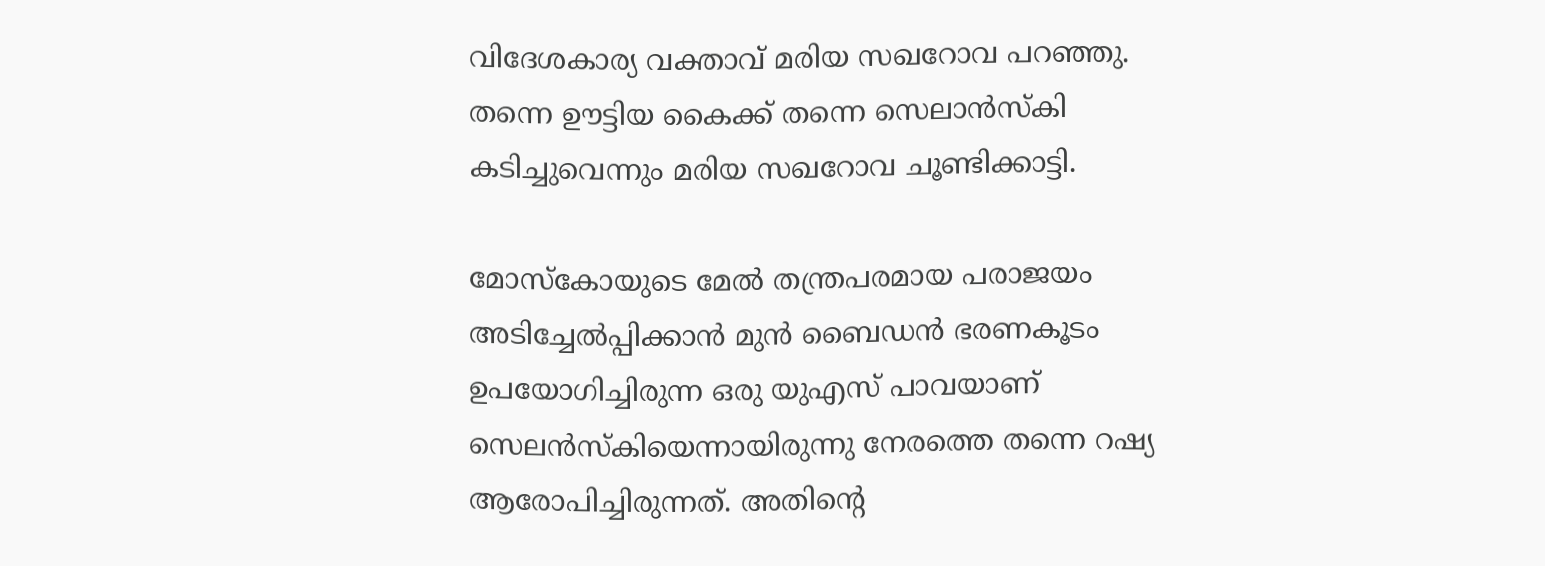വിദേശകാര്യ വക്താവ് മരിയ സഖറോവ പറഞ്ഞു. തന്നെ ഊട്ടിയ കൈക്ക് തന്നെ സെലാൻസ്‌കി കടിച്ചുവെന്നും മരിയ സഖറോവ ചൂണ്ടിക്കാട്ടി.

മോസ്കോയുടെ മേൽ തന്ത്രപരമായ പരാജയം അടിച്ചേൽപ്പിക്കാൻ മുൻ ബൈഡൻ ഭരണകൂടം ഉപയോഗിച്ചിരുന്ന ഒരു യുഎസ് പാവയാണ് സെലൻസ്‌കിയെന്നായിരുന്നു നേരത്തെ തന്നെ റഷ്യ ആരോപിച്ചിരുന്നത്. അതിന്റെ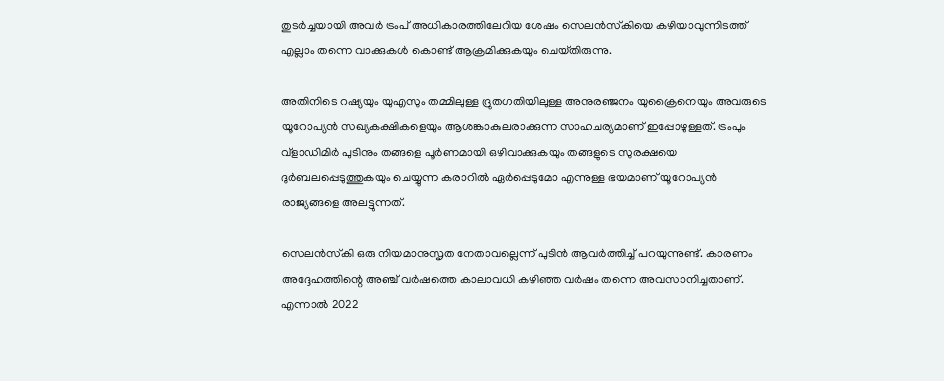തുടർച്ചയായി അവർ ട്രംപ് അധികാരത്തിലേറിയ ശേഷം സെലൻസ്‌കിയെ കഴിയാവുന്നിടത്ത് എല്ലാം തന്നെ വാക്കുകൾ കൊണ്ട് ആക്രമിക്കുകയും ചെയ്‌തിരുന്നു.

അതിനിടെ റഷ്യയും യുഎസും തമ്മിലുള്ള ദ്രുതഗതിയിലുള്ള അനുരഞ്ജനം യുക്രൈനെയും അവരുടെ യൂറോപ്യൻ സഖ്യകക്ഷികളെയും ആശങ്കാകുലരാക്കുന്ന സാഹചര്യമാണ് ഇപ്പോഴുള്ളത്. ട്രംപും വ്‌ളാഡിമിർ പുടിനും തങ്ങളെ പൂർണമായി ഒഴിവാക്കുകയും തങ്ങളുടെ സുരക്ഷയെ ദുർബലപ്പെടുത്തുകയും ചെയ്യുന്ന കരാറിൽ ഏർപ്പെടുമോ എന്നുള്ള ഭയമാണ് യൂറോപ്യൻ രാജ്യങ്ങളെ അലട്ടുന്നത്.

സെലൻസ്‌കി ഒരു നിയമാനുസൃത നേതാവല്ലെന്ന് പുടിൻ ആവർത്തിച്ച് പറയുന്നുണ്ട്. കാരണം അദ്ദേഹത്തിന്റെ അഞ്ച് വർഷത്തെ കാലാവധി കഴിഞ്ഞ വർഷം തന്നെ അവസാനിച്ചതാണ്. എന്നാൽ 2022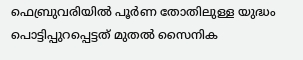ഫെബ്രുവരിയിൽ പൂർണ തോതിലുള്ള യുദ്ധം പൊട്ടിപ്പുറപ്പെട്ടത് മുതൽ സൈനിക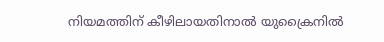നിയമത്തിന് കീഴിലായതിനാൽ യുക്രൈനിൽ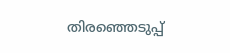തിരഞ്ഞെടുപ്പ്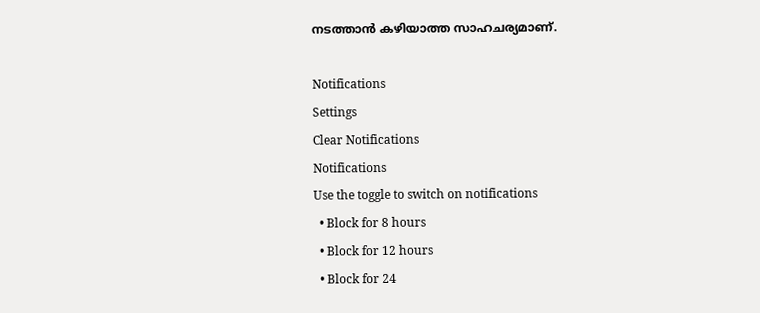നടത്താൻ കഴിയാത്ത സാഹചര്യമാണ്.

Notifications
Settings
Clear Notifications
Notifications
Use the toggle to switch on notifications
  • Block for 8 hours
  • Block for 12 hours
  • Block for 24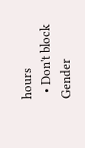hours
  • Don't block
Gender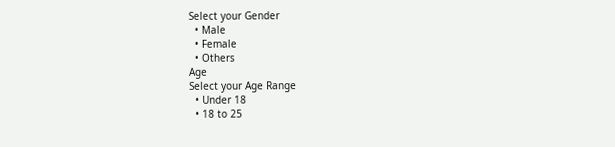Select your Gender
  • Male
  • Female
  • Others
Age
Select your Age Range
  • Under 18
  • 18 to 25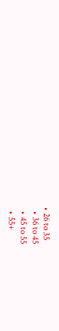• 26 to 35
  • 36 to 45
  • 45 to 55
  • 55+